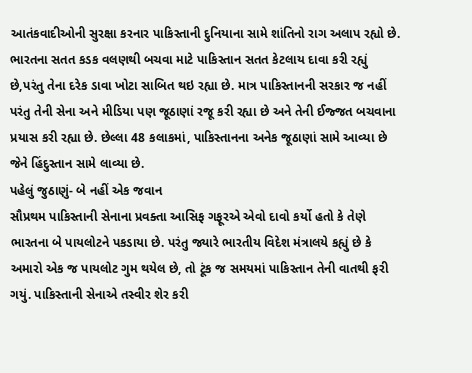આતંકવાદીઓની સુરક્ષા કરનાર પાકિસ્તાની દુનિયાના સામે શાંતિનો રાગ અલાપ રહ્યો છે. ભારતના સતત કડક વલણથી બચવા માટે પાકિસ્તાન સતત કેટલાય દાવા કરી રહ્યું છે,પરંતુ તેના દરેક ડાવા ખોટા સાબિત થઇ રહ્યા છે. માત્ર પાકિસ્તાનની સરકાર જ નહીં પરંતુ તેની સેના અને મીડિયા પણ જૂઠાણાં રજૂ કરી રહ્યા છે અને તેની ઈજ્જત બચવાના પ્રયાસ કરી રહ્યા છે. છેલ્લા 48 કલાકમાં, પાકિસ્તાનના અનેક જૂઠાણાં સામે આવ્યા છે જેને હિંદુસ્તાન સામે લાવ્યા છે.
પહેલું જુઠાણું- બે નહીં એક જવાન
સૌપ્રથમ પાકિસ્તાની સેનાના પ્રવક્તા આસિફ ગફૂરએ એવો દાવો કર્યો હતો કે તેણે ભારતના બે પાયલોટને પકડાયા છે. પરંતુ જ્યારે ભારતીય વિદેશ મંત્રાલયે કહ્યું છે કે અમારો એક જ પાયલોટ ગુમ થયેલ છે, તો ટૂંક જ સમયમાં પાકિસ્તાન તેની વાતથી ફરી ગયું. પાકિસ્તાની સેનાએ તસ્વીર શેર કરી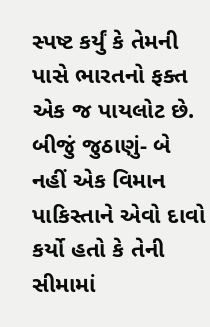સ્પષ્ટ કર્યું કે તેમની પાસે ભારતનો ફક્ત એક જ પાયલોટ છે.
બીજું જુઠાણું- બે નહીં એક વિમાન
પાકિસ્તાને એવો દાવો કર્યો હતો કે તેની સીમામાં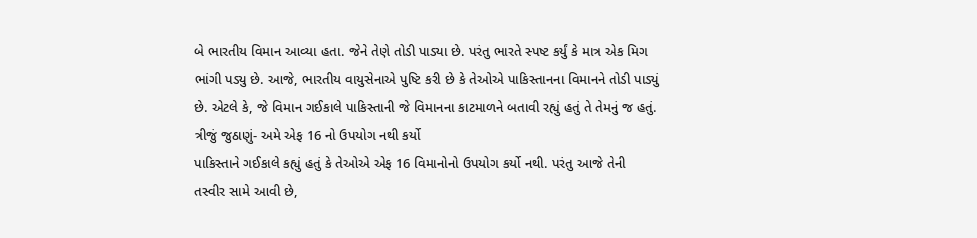બે ભારતીય વિમાન આવ્યા હતા. જેને તેણે તોડી પાડ્યા છે. પરંતુ ભારતે સ્પષ્ટ કર્યું કે માત્ર એક મિગ ભાંગી પડ્યુ છે. આજે, ભારતીય વાયુસેનાએ પુષ્ટિ કરી છે કે તેઓએ પાકિસ્તાનના વિમાનને તોડી પાડ્યું છે. એટલે કે, જે વિમાન ગઈકાલે પાકિસ્તાની જે વિમાનના કાટમાળને બતાવી રહ્યું હતું તે તેમનું જ હતું.
ત્રીજું જુઠાણું- અમે એફ 16 નો ઉપયોગ નથી કર્યો
પાકિસ્તાને ગઈકાલે કહ્યું હતું કે તેઓએ એફ 16 વિમાનોનો ઉપયોગ કર્યો નથી. પરંતુ આજે તેની તસ્વીર સામે આવી છે,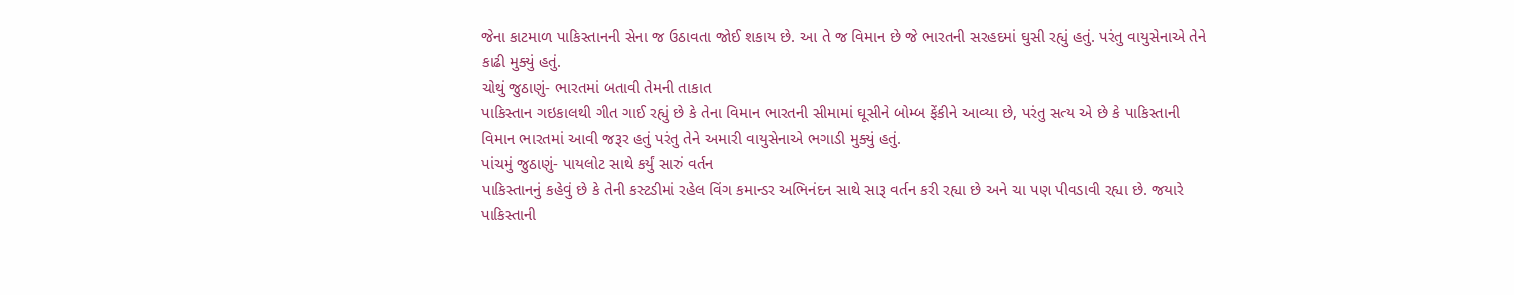જેના કાટમાળ પાકિસ્તાનની સેના જ ઉઠાવતા જોઈ શકાય છે. આ તે જ વિમાન છે જે ભારતની સરહદમાં ઘુસી રહ્યું હતું. પરંતુ વાયુસેનાએ તેને કાઢી મુક્યું હતું.
ચોથું જુઠાણું- ભારતમાં બતાવી તેમની તાકાત
પાકિસ્તાન ગઇકાલથી ગીત ગાઈ રહ્યું છે કે તેના વિમાન ભારતની સીમામાં ઘૂસીને બોમ્બ ફેંકીને આવ્યા છે, પરંતુ સત્ય એ છે કે પાકિસ્તાની વિમાન ભારતમાં આવી જરૂર હતું પરંતુ તેને અમારી વાયુસેનાએ ભગાડી મુક્યું હતું.
પાંચમું જુઠાણું- પાયલોટ સાથે કર્યું સારું વર્તન
પાકિસ્તાનનું કહેવું છે કે તેની કસ્ટડીમાં રહેલ વિંગ કમાન્ડર અભિનંદન સાથે સારૂ વર્તન કરી રહ્યા છે અને ચા પણ પીવડાવી રહ્યા છે. જયારે પાકિસ્તાની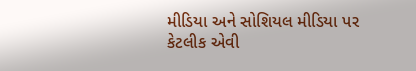મીડિયા અને સોશિયલ મીડિયા પર કેટલીક એવી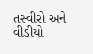તસ્વીરો અને વીડીયો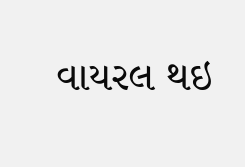વાયરલ થઇ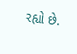રહ્યો છે.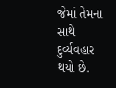જેમાં તેમના સાથે દુર્વ્યવહાર થયો છે.